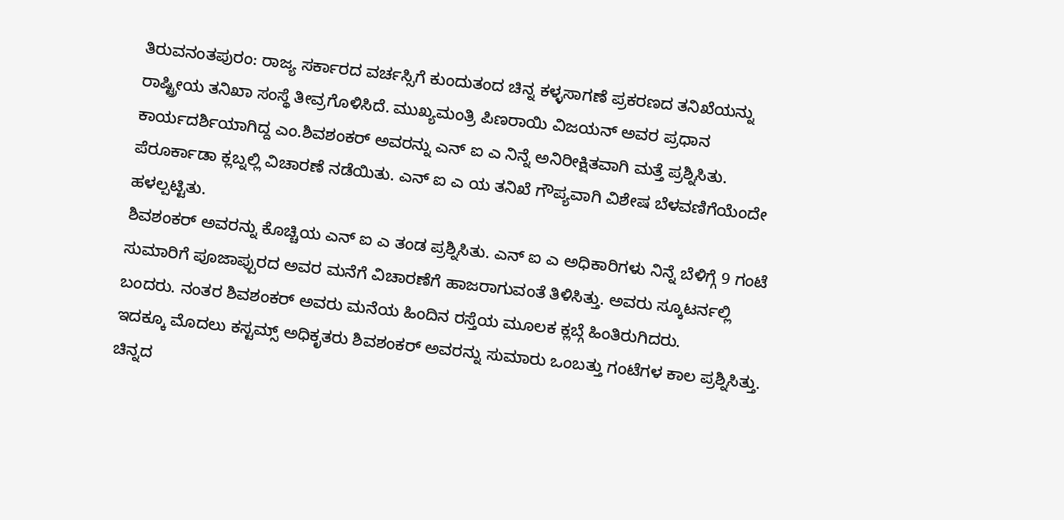ತಿರುವನಂತಪುರಂ: ರಾಜ್ಯ ಸರ್ಕಾರದ ವರ್ಚಸ್ಸಿಗೆ ಕುಂದುತಂದ ಚಿನ್ನ ಕಳ್ಳಸಾಗಣೆ ಪ್ರಕರಣದ ತನಿಖೆಯನ್ನು ರಾಷ್ಟ್ರೀಯ ತನಿಖಾ ಸಂಸ್ಥೆ ತೀವ್ರಗೊಳಿಸಿದೆ. ಮುಖ್ಯಮಂತ್ರಿ ಪಿಣರಾಯಿ ವಿಜಯನ್ ಅವರ ಪ್ರಧಾನ ಕಾರ್ಯದರ್ಶಿಯಾಗಿದ್ದ ಎಂ.ಶಿವಶಂಕರ್ ಅವರನ್ನು ಎನ್ ಐ ಎ ನಿನ್ನೆ ಅನಿರೀಕ್ಷಿತವಾಗಿ ಮತ್ತೆ ಪ್ರಶ್ನಿಸಿತು. ಪೆರೂರ್ಕಾಡಾ ಕ್ಲಬ್ನಲ್ಲಿ ವಿಚಾರಣೆ ನಡೆಯಿತು. ಎನ್ ಐ ಎ ಯ ತನಿಖೆ ಗೌಪ್ಯವಾಗಿ ವಿಶೇಷ ಬೆಳವಣಿಗೆಯೆಂದೇ ಹಳಲ್ಪಟ್ಟಿತು.
ಶಿವಶಂಕರ್ ಅವರನ್ನು ಕೊಚ್ಚಿಯ ಎನ್ ಐ ಎ ತಂಡ ಪ್ರಶ್ನಿಸಿತು. ಎನ್ ಐ ಎ ಅಧಿಕಾರಿಗಳು ನಿನ್ನೆ ಬೆಳಿಗ್ಗೆ 9 ಗಂಟೆ ಸುಮಾರಿಗೆ ಪೂಜಾಪ್ಪುರದ ಅವರ ಮನೆಗೆ ವಿಚಾರಣೆಗೆ ಹಾಜರಾಗುವಂತೆ ತಿಳಿಸಿತ್ತು. ಅವರು ಸ್ಕೂಟರ್ನಲ್ಲಿ ಬಂದರು. ನಂತರ ಶಿವಶಂಕರ್ ಅವರು ಮನೆಯ ಹಿಂದಿನ ರಸ್ತೆಯ ಮೂಲಕ ಕ್ಲಬ್ಗೆ ಹಿಂತಿರುಗಿದರು.
ಇದಕ್ಕೂ ಮೊದಲು ಕಸ್ಟಮ್ಸ್ ಅಧಿಕೃತರು ಶಿವಶಂಕರ್ ಅವರನ್ನು ಸುಮಾರು ಒಂಬತ್ತು ಗಂಟೆಗಳ ಕಾಲ ಪ್ರಶ್ನಿಸಿತ್ತು. ಚಿನ್ನದ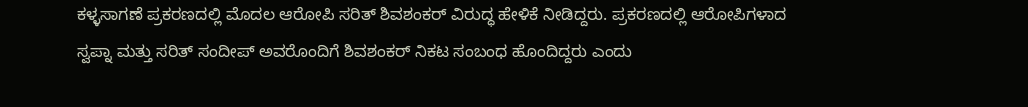ಕಳ್ಳಸಾಗಣೆ ಪ್ರಕರಣದಲ್ಲಿ ಮೊದಲ ಆರೋಪಿ ಸರಿತ್ ಶಿವಶಂಕರ್ ವಿರುದ್ಧ ಹೇಳಿಕೆ ನೀಡಿದ್ದರು. ಪ್ರಕರಣದಲ್ಲಿ ಆರೋಪಿಗಳಾದ ಸ್ವಪ್ನಾ ಮತ್ತು ಸರಿತ್ ಸಂದೀಪ್ ಅವರೊಂದಿಗೆ ಶಿವಶಂಕರ್ ನಿಕಟ ಸಂಬಂಧ ಹೊಂದಿದ್ದರು ಎಂದು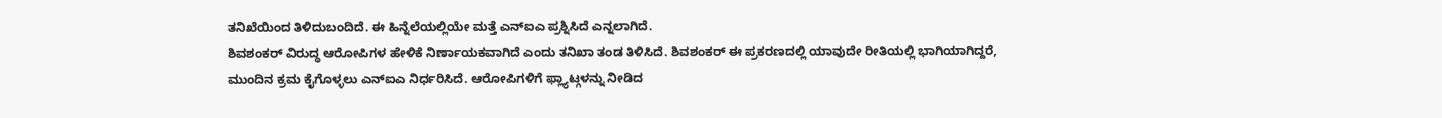ತನಿಖೆಯಿಂದ ತಿಳಿದುಬಂದಿದೆ. ಈ ಹಿನ್ನೆಲೆಯಲ್ಲಿಯೇ ಮತ್ತೆ ಎನ್ಐಎ ಪ್ರಶ್ನಿಸಿದೆ ಎನ್ನಲಾಗಿದೆ.
ಶಿವಶಂಕರ್ ವಿರುದ್ಧ ಆರೋಪಿಗಳ ಹೇಳಿಕೆ ನಿರ್ಣಾಯಕವಾಗಿದೆ ಎಂದು ತನಿಖಾ ತಂಡ ತಿಳಿಸಿದೆ. ಶಿವಶಂಕರ್ ಈ ಪ್ರಕರಣದಲ್ಲಿ ಯಾವುದೇ ರೀತಿಯಲ್ಲಿ ಭಾಗಿಯಾಗಿದ್ದರೆ, ಮುಂದಿನ ಕ್ರಮ ಕೈಗೊಳ್ಳಲು ಎನ್ಐಎ ನಿರ್ಧರಿಸಿದೆ. ಆರೋಪಿಗಳಿಗೆ ಫ್ಲ್ಯಾಟ್ಗಳನ್ನು ನೀಡಿದ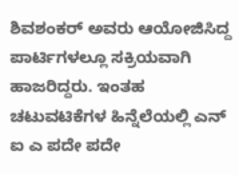ಶಿವಶಂಕರ್ ಅವರು ಆಯೋಜಿಸಿದ್ದ ಪಾರ್ಟಿಗಳಲ್ಲೂ ಸಕ್ರಿಯವಾಗಿ ಹಾಜರಿದ್ದರು. ಇಂತಹ ಚಟುವಟಿಕೆಗಳ ಹಿನ್ನೆಲೆಯಲ್ಲಿ ಎನ್ ಐ ಎ ಪದೇ ಪದೇ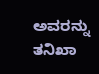ಅವರನ್ನು ತನಿಖಾ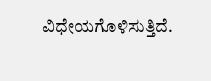ವಿಧೇಯಗೊಳಿಸುತ್ತಿದೆ.